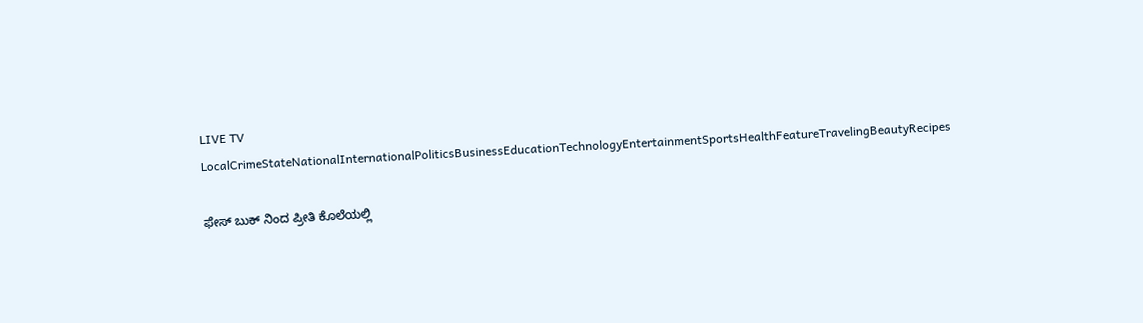LIVE TV LocalCrimeStateNationalInternationalPoliticsBusinessEducationTechnologyEntertainmentSportsHealthFeatureTravelingBeautyRecipes

ಫೇಸ್ ಬುಕ್ ನಿಂದ ಪ್ರೀತಿ ಕೊಲೆಯಲ್ಲಿ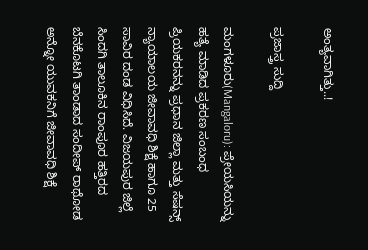ಅಂತ್ಯವಾಗಿತ್ತು..!

ಪ್ರಜಾಸ್ತ್ರ ಸುದ್ದಿ

ಮಂಗಳೂರು(Mangaloru): ಪ್ರೇಯಸಿಯನ್ನು ಹತ್ಯೆ ಮಾಡಿದ ಪ್ರಕರಣ ಸಂಬಂಧ ಪ್ರಿಯಕರನನ್ನು ಪ್ರಧಾನ ಜಿಲ್ಲಾ ಮತ್ತು ಸೆಷನ್ಸ್ ನ್ಯಾಯಾಲಯ ಜೀವಾವಧಿ ಶಿಕ್ಷೆ ಹಾಗೂ 25 ಸಾವಿರ ದಂಡ ವಿಧಿಸಿದೆ. ವಿಜಯಪುರ ಜಿಲ್ಲೆ ಸಿಂದಗಿ ತಾಲೂಕಿನ ರಾಂಪೂರ ಹತ್ತಿರದ ಬೆನಕೊಟಗಿ ತಾಂಡಾದ ಸಂದೀಪ್ ರಾಥೋಡ ಅನ್ನೋ ಯುವಕನಿಗೆ ಜೀವಾವಧಿ ಶಿಕ್ಷೆ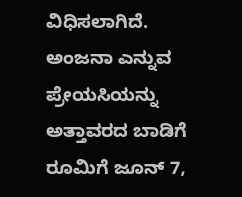ವಿಧಿಸಲಾಗಿದೆ. ಅಂಜನಾ ಎನ್ನುವ ಪ್ರೇಯಸಿಯನ್ನು ಅತ್ತಾವರದ ಬಾಡಿಗೆ ರೂಮಿಗೆ ಜೂನ್ 7,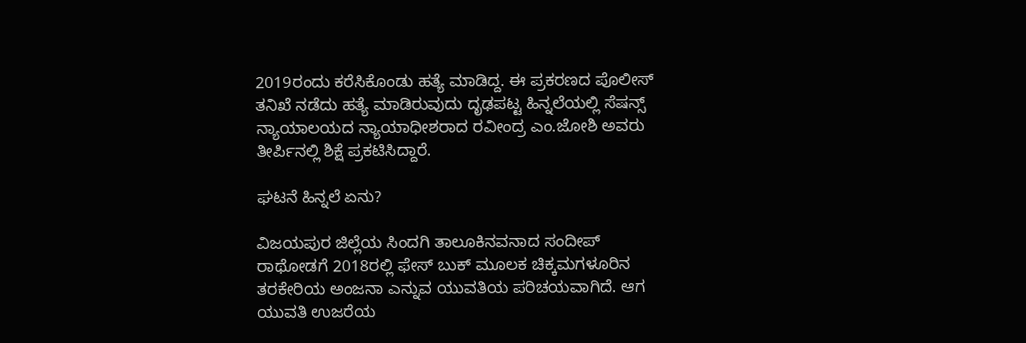2019ರಂದು ಕರೆಸಿಕೊಂಡು ಹತ್ಯೆ ಮಾಡಿದ್ದ. ಈ ಪ್ರಕರಣದ ಪೊಲೀಸ್ ತನಿಖೆ ನಡೆದು ಹತ್ಯೆ ಮಾಡಿರುವುದು ದೃಢಪಟ್ಟ ಹಿನ್ನಲೆಯಲ್ಲಿ ಸೆಷನ್ಸ್ ನ್ಯಾಯಾಲಯದ ನ್ಯಾಯಾಧೀಶರಾದ ರವೀಂದ್ರ ಎಂ.ಜೋಶಿ ಅವರು ತೀರ್ಪಿನಲ್ಲಿ ಶಿಕ್ಷೆ ಪ್ರಕಟಿಸಿದ್ದಾರೆ.

ಘಟನೆ ಹಿನ್ನಲೆ ಏನು?

ವಿಜಯಪುರ ಜಿಲ್ಲೆಯ ಸಿಂದಗಿ ತಾಲೂಕಿನವನಾದ ಸಂದೀಪ್ ರಾಥೋಡಗೆ 2018ರಲ್ಲಿ ಫೇಸ್ ಬುಕ್ ಮೂಲಕ ಚಿಕ್ಕಮಗಳೂರಿನ ತರಕೇರಿಯ ಅಂಜನಾ ಎನ್ನುವ ಯುವತಿಯ ಪರಿಚಯವಾಗಿದೆ. ಆಗ ಯುವತಿ ಉಜರೆಯ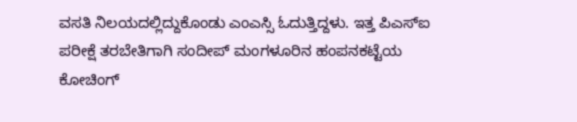ವಸತಿ ನಿಲಯದಲ್ಲಿದ್ದುಕೊಂಡು ಎಂಎಸ್ಸಿ ಓದುತ್ತಿದ್ದಳು. ಇತ್ತ ಪಿಎಸ್ಐ ಪರೀಕ್ಷೆ ತರಬೇತಿಗಾಗಿ ಸಂದೀಪ್ ಮಂಗಳೂರಿನ ಹಂಪನಕಟ್ಟೆಯ ಕೋಚಿಂಗ್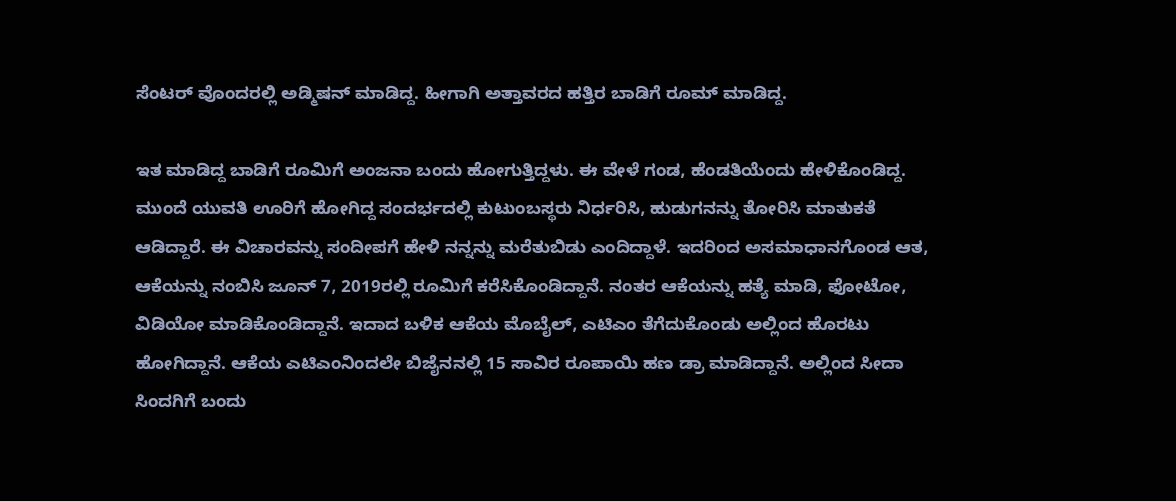ಸೆಂಟರ್ ವೊಂದರಲ್ಲಿ ಅಡ್ಮಿಷನ್ ಮಾಡಿದ್ದ. ಹೀಗಾಗಿ ಅತ್ತಾವರದ ಹತ್ತಿರ ಬಾಡಿಗೆ ರೂಮ್ ಮಾಡಿದ್ದ.

ಇತ ಮಾಡಿದ್ದ ಬಾಡಿಗೆ ರೂಮಿಗೆ ಅಂಜನಾ ಬಂದು ಹೋಗುತ್ತಿದ್ದಳು. ಈ ವೇಳೆ ಗಂಡ, ಹೆಂಡತಿಯೆಂದು ಹೇಳಿಕೊಂಡಿದ್ದ. ಮುಂದೆ ಯುವತಿ ಊರಿಗೆ ಹೋಗಿದ್ದ ಸಂದರ್ಭದಲ್ಲಿ ಕುಟುಂಬಸ್ಥರು ನಿರ್ಧರಿಸಿ, ಹುಡುಗನನ್ನು ತೋರಿಸಿ ಮಾತುಕತೆ ಆಡಿದ್ದಾರೆ. ಈ ವಿಚಾರವನ್ನು ಸಂದೀಪಗೆ ಹೇಳಿ ನನ್ನನ್ನು ಮರೆತುಬಿಡು ಎಂದಿದ್ದಾಳೆ. ಇದರಿಂದ ಅಸಮಾಧಾನಗೊಂಡ ಆತ, ಆಕೆಯನ್ನು ನಂಬಿಸಿ ಜೂನ್ 7, 2019ರಲ್ಲಿ ರೂಮಿಗೆ ಕರೆಸಿಕೊಂಡಿದ್ದಾನೆ. ನಂತರ ಆಕೆಯನ್ನು ಹತ್ಯೆ ಮಾಡಿ, ಫೋಟೋ, ವಿಡಿಯೋ ಮಾಡಿಕೊಂಡಿದ್ದಾನೆ. ಇದಾದ ಬಳಿಕ ಆಕೆಯ ಮೊಬೈಲ್, ಎಟಿಎಂ ತೆಗೆದುಕೊಂಡು ಅಲ್ಲಿಂದ ಹೊರಟು ಹೋಗಿದ್ದಾನೆ. ಆಕೆಯ ಎಟಿಎಂನಿಂದಲೇ ಬಿಜೈನನಲ್ಲಿ 15 ಸಾವಿರ ರೂಪಾಯಿ ಹಣ ಡ್ರಾ ಮಾಡಿದ್ದಾನೆ. ಅಲ್ಲಿಂದ ಸೀದಾ ಸಿಂದಗಿಗೆ ಬಂದು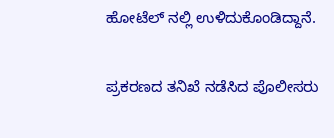ಹೋಟೆಲ್ ನಲ್ಲಿ ಉಳಿದುಕೊಂಡಿದ್ದಾನೆ.

ಪ್ರಕರಣದ ತನಿಖೆ ನಡೆಸಿದ ಪೊಲೀಸರು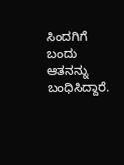ಸಿಂದಗಿಗೆ ಬಂದು ಆತನನ್ನು ಬಂಧಿಸಿದ್ದಾರೆ.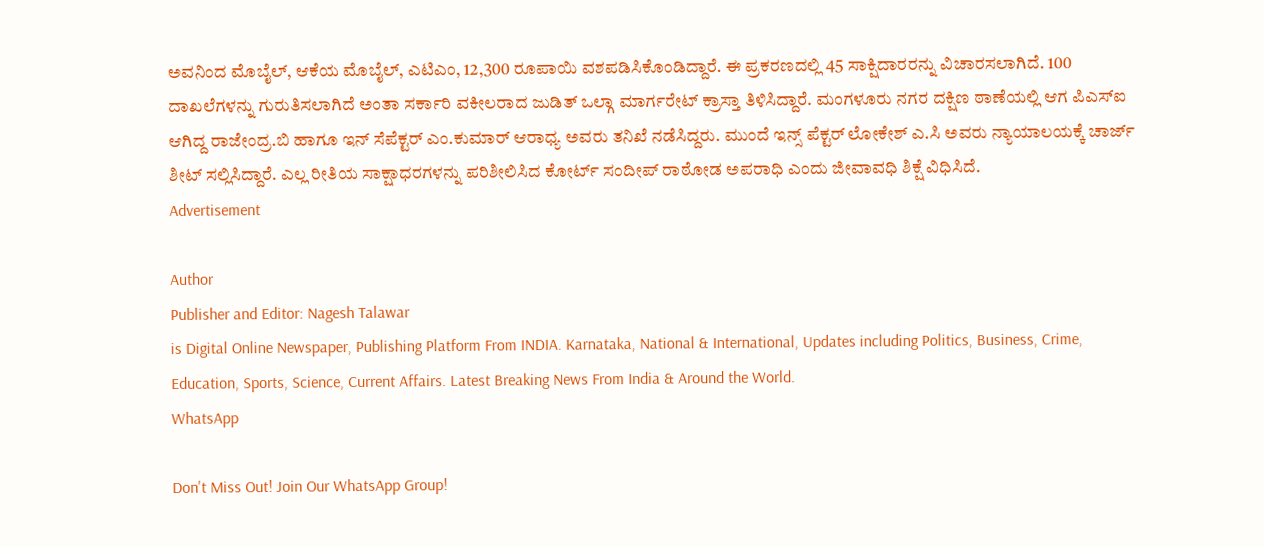ಅವನಿಂದ ಮೊಬೈಲ್, ಆಕೆಯ ಮೊಬೈಲ್, ಎಟಿಎಂ, 12,300 ರೂಪಾಯಿ ವಶಪಡಿಸಿಕೊಂಡಿದ್ದಾರೆ. ಈ ಪ್ರಕರಣದಲ್ಲಿ 45 ಸಾಕ್ಷಿದಾರರನ್ನು ವಿಚಾರಸಲಾಗಿದೆ. 100 ದಾಖಲೆಗಳನ್ನು ಗುರುತಿಸಲಾಗಿದೆ ಅಂತಾ ಸರ್ಕಾರಿ ವಕೀಲರಾದ ಜುಡಿತ್ ಒಲ್ಗಾ ಮಾರ್ಗರೇಟ್ ಕ್ರಾಸ್ತಾ ತಿಳಿಸಿದ್ದಾರೆ. ಮಂಗಳೂರು ನಗರ ದಕ್ಷಿಣ ಠಾಣೆಯಲ್ಲಿ ಆಗ ಪಿಎಸ್ಐ ಆಗಿದ್ದ ರಾಜೇಂದ್ರ.ಬಿ ಹಾಗೂ ಇನ್ ಸೆಪೆಕ್ಟರ್ ಎಂ.ಕುಮಾರ್ ಆರಾಧ್ಯ ಅವರು ತನಿಖೆ ನಡೆಸಿದ್ದರು. ಮುಂದೆ ಇನ್ಸ್ ಪೆಕ್ಟರ್ ಲೋಕೇಶ್ ಎ.ಸಿ ಅವರು ನ್ಯಾಯಾಲಯಕ್ಕೆ ಚಾರ್ಜ್ ಶೀಟ್ ಸಲ್ಲಿಸಿದ್ದಾರೆ. ಎಲ್ಲ ರೀತಿಯ ಸಾಕ್ಷಾಧರಗಳನ್ನು ಪರಿಶೀಲಿಸಿದ ಕೋರ್ಟ್ ಸಂದೀಪ್ ರಾಠೋಡ ಅಪರಾಧಿ ಎಂದು ಜೀವಾವಧಿ ಶಿಕ್ಷೆ ವಿಧಿಸಿದೆ.
Advertisement

Author
Publisher and Editor: Nagesh Talawar
is Digital Online Newspaper, Publishing Platform From INDIA. Karnataka, National & International, Updates including Politics, Business, Crime, Education, Sports, Science, Current Affairs. Latest Breaking News From India & Around the World.
WhatsApp

Don't Miss Out! Join Our WhatsApp Group!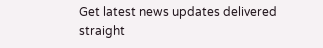Get latest news updates delivered straight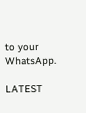to your WhatsApp.

LATEST